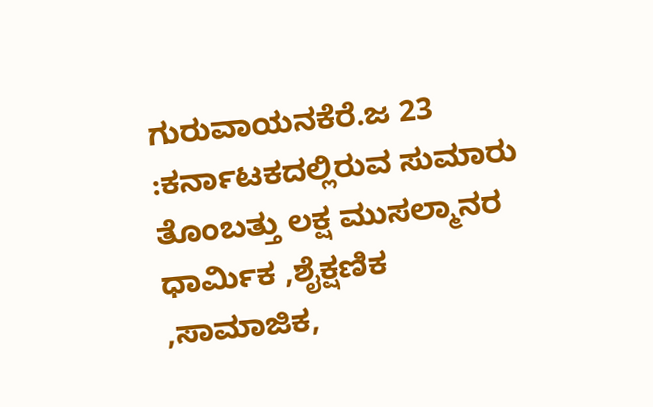ಗುರುವಾಯನಕೆರೆ.ಜ 23 :ಕರ್ನಾಟಕದಲ್ಲಿರುವ ಸುಮಾರು ತೊಂಬತ್ತು ಲಕ್ಷ ಮುಸಲ್ಮಾನರ ಧಾರ್ಮಿಕ ,ಶೈಕ್ಷಣಿಕ ,ಸಾಮಾಜಿಕ,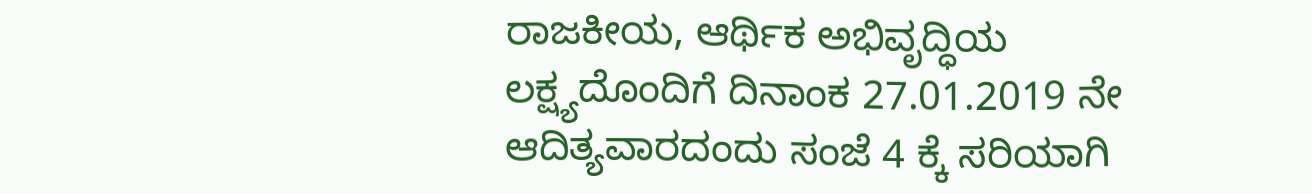ರಾಜಕೀಯ, ಆರ್ಥಿಕ ಅಭಿವೃದ್ಧಿಯ ಲಕ್ಷ್ಯದೊಂದಿಗೆ ದಿನಾಂಕ 27.01.2019 ನೇ ಆದಿತ್ಯವಾರದಂದು ಸಂಜೆ 4 ಕ್ಕೆ ಸರಿಯಾಗಿ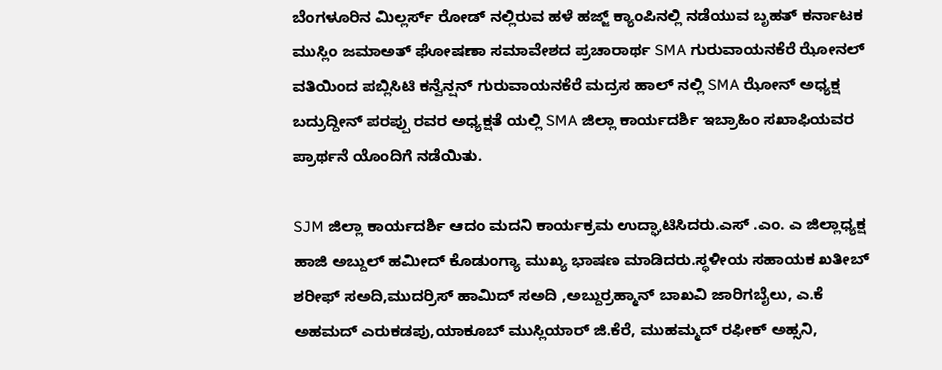ಬೆಂಗಳೂರಿನ ಮಿಲ್ಲರ್ಸ್ ರೋಡ್ ನಲ್ಲಿರುವ ಹಳೆ ಹಜ್ಜ್ ಕ್ಯಾಂಪಿನಲ್ಲಿ ನಡೆಯುವ ಬೃಹತ್ ಕರ್ನಾಟಕ ಮುಸ್ಲಿಂ ಜಮಾಅತ್ ಘೋಷಣಾ ಸಮಾವೇಶದ ಪ್ರಚಾರಾರ್ಥ SMA ಗುರುವಾಯನಕೆರೆ ಝೋನಲ್ ವತಿಯಿಂದ ಪಬ್ಲಿಸಿಟಿ ಕನ್ವೆನ್ಷನ್ ಗುರುವಾಯನಕೆರೆ ಮದ್ರಸ ಹಾಲ್ ನಲ್ಲಿ SMA ಝೋನ್ ಅಧ್ಯಕ್ಷ ಬದ್ರುದ್ದೀನ್ ಪರಪ್ಪು ರವರ ಅಧ್ಯಕ್ಷತೆ ಯಲ್ಲಿ SMA ಜಿಲ್ಲಾ ಕಾರ್ಯದರ್ಶಿ ಇಬ್ರಾಹಿಂ ಸಖಾಫಿಯವರ ಪ್ರಾರ್ಥನೆ ಯೊಂದಿಗೆ ನಡೆಯಿತು.

SJM ಜಿಲ್ಲಾ ಕಾರ್ಯದರ್ಶಿ ಆದಂ ಮದನಿ ಕಾರ್ಯಕ್ರಮ ಉದ್ಘಾಟಿಸಿದರು.ಎಸ್ .ಎಂ. ಎ ಜಿಲ್ಲಾಧ್ಯಕ್ಷ ಹಾಜಿ ಅಬ್ದುಲ್ ಹಮೀದ್ ಕೊಡುಂಗ್ಯಾ ಮುಖ್ಯ ಭಾಷಣ ಮಾಡಿದರು.ಸ್ಥಳೀಯ ಸಹಾಯಕ ಖತೀಬ್ ಶರೀಫ್ ಸಅದಿ,ಮುದರ್ರಿಸ್ ಹಾಮಿದ್ ಸಅದಿ ,ಅಬ್ದುರ್ರಹ್ಮಾನ್ ಬಾಖವಿ ಜಾರಿಗಬೈಲು, ಎ.ಕೆ ಅಹಮದ್ ಎರುಕಡಪು,ಯಾಕೂಬ್ ಮುಸ್ಲಿಯಾರ್ ಜಿ.ಕೆರೆ, ಮುಹಮ್ಮದ್ ರಫೀಕ್ ಅಹ್ಸನಿ,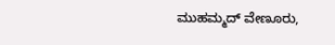ಮುಹಮ್ಮದ್ ವೇಣೂರು,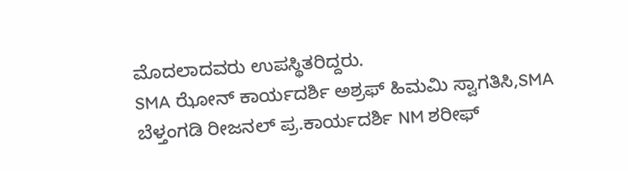ಮೊದಲಾದವರು ಉಪಸ್ಥಿತರಿದ್ದರು.
SMA ಝೋನ್ ಕಾರ್ಯದರ್ಶಿ ಅಶ್ರಫ್ ಹಿಮಮಿ ಸ್ವಾಗತಿಸಿ,SMA ಬೆಳ್ತಂಗಡಿ ರೀಜನಲ್ ಪ್ರ.ಕಾರ್ಯದರ್ಶಿ NM ಶರೀಫ್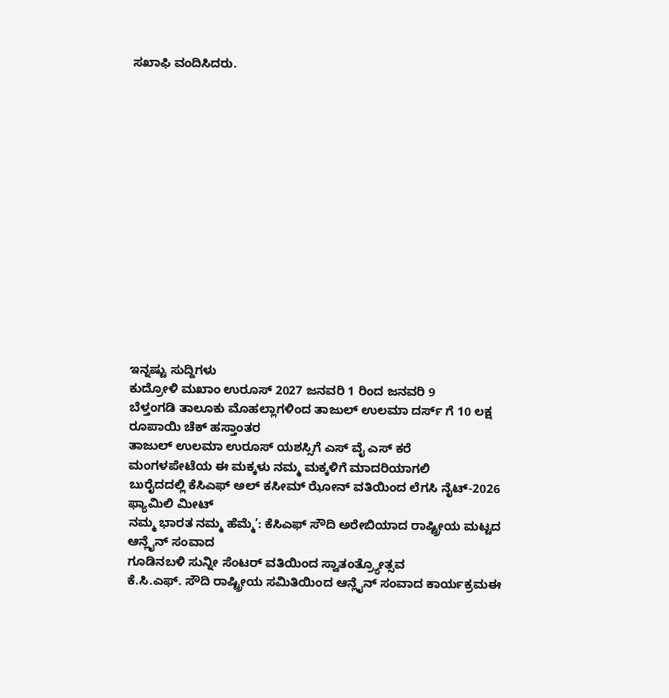ಸಖಾಫಿ ವಂದಿಸಿದರು.















ಇನ್ನಷ್ಟು ಸುದ್ದಿಗಳು
ಕುದ್ರೋಳಿ ಮಖಾಂ ಉರೂಸ್ 2027 ಜನವರಿ 1 ರಿಂದ ಜನವರಿ 9
ಬೆಳ್ತಂಗಡಿ ತಾಲೂಕು ಮೊಹಲ್ಲಾಗಳಿಂದ ತಾಜುಲ್ ಉಲಮಾ ದರ್ಸ್ ಗೆ 10 ಲಕ್ಷ ರೂಪಾಯಿ ಚೆಕ್ ಹಸ್ತಾಂತರ
ತಾಜುಲ್ ಉಲಮಾ ಉರೂಸ್ ಯಶಸ್ಸಿಗೆ ಎಸ್ ವೈ ಎಸ್ ಕರೆ
ಮಂಗಳಪೇಟೆಯ ಈ ಮಕ್ಕಳು ನಮ್ಮ ಮಕ್ಕಳಿಗೆ ಮಾದರಿಯಾಗಲಿ
ಬುರೈದದಲ್ಲಿ ಕೆಸಿಎಫ್ ಅಲ್ ಕಸೀಮ್ ಝೋನ್ ವತಿಯಿಂದ ಲೆಗಸಿ ನೈಟ್-2026 ಫ್ಯಾಮಿಲಿ ಮೀಟ್
ನಮ್ಮ ಭಾರತ ನಮ್ಮ ಹೆಮ್ಮೆ’: ಕೆಸಿಎಫ್ ಸೌದಿ ಅರೇಬಿಯಾದ ರಾಷ್ಟ್ರೀಯ ಮಟ್ಟದ ಆನ್ಲೈನ್ ಸಂವಾದ
ಗೂಡಿನಬಳಿ ಸುನ್ನೀ ಸೆಂಟರ್ ವತಿಯಿಂದ ಸ್ವಾತಂತ್ರ್ಯೋತ್ಸವ
ಕೆ.ಸಿ.ಎಫ್. ಸೌದಿ ರಾಷ್ಟ್ರೀಯ ಸಮಿತಿಯಿಂದ ಆನ್ಲೈನ್ ಸಂವಾದ ಕಾರ್ಯಕ್ರಮಈ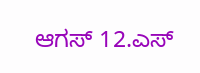ಆಗಸ್ 12.ಎಸ್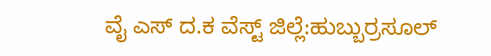ವೈ ಎಸ್ ದ.ಕ ವೆಸ್ಟ್ ಜಿಲ್ಲೆ:ಹುಬ್ಬುರ್ರಸೂಲ್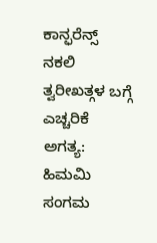ಕಾನ್ಫರೆನ್ಸ್
ನಕಲಿ ತ್ವರೀಖತ್ಗಳ ಬಗ್ಗೆ ಎಚ್ಚರಿಕೆ ಅಗತ್ಯ: ಹಿಮಮಿ ಸಂಗಮ